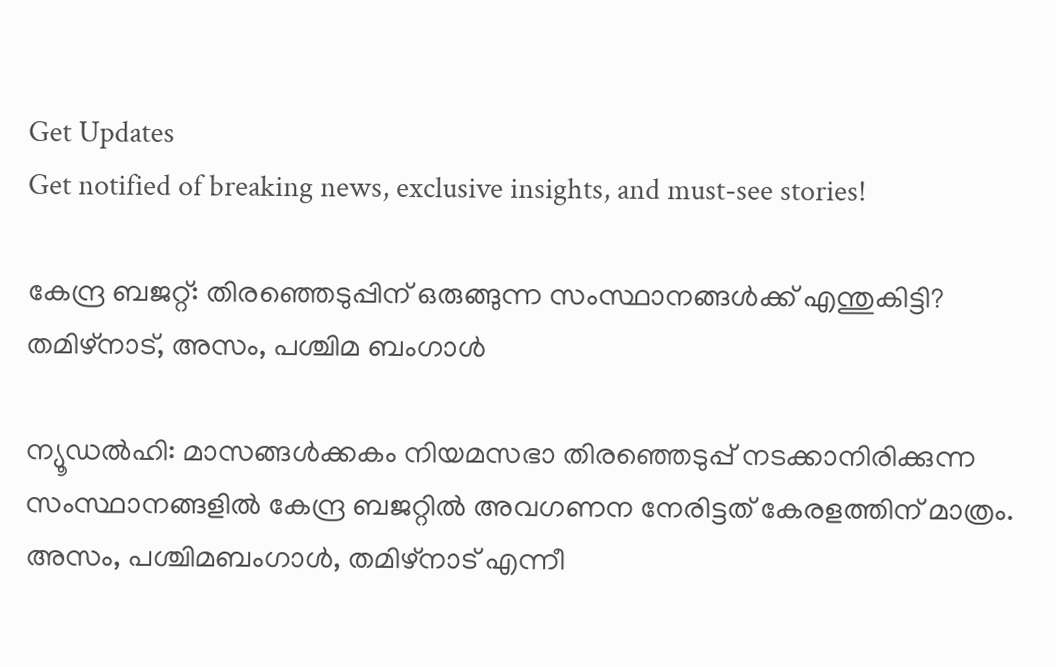Get Updates
Get notified of breaking news, exclusive insights, and must-see stories!

കേന്ദ്ര ബജറ്റ്: തിരഞ്ഞെടുപ്പിന് ഒരുങ്ങുന്ന സംസ്ഥാനങ്ങള്‍ക്ക് എന്തുകിട്ടി? തമിഴ്‌നാട്, അസം, പശ്ചിമ ബംഗാള്‍

ന്യൂഡല്‍ഹി: മാസങ്ങള്‍ക്കകം നിയമസഭാ തിരഞ്ഞെടുപ്പ് നടക്കാനിരിക്കുന്ന സംസ്ഥാനങ്ങളില്‍ കേന്ദ്ര ബജറ്റില്‍ അവഗണന നേരിട്ടത് കേരളത്തിന് മാത്രം. അസം, പശ്ചിമബംഗാള്‍, തമിഴ്നാട് എന്നീ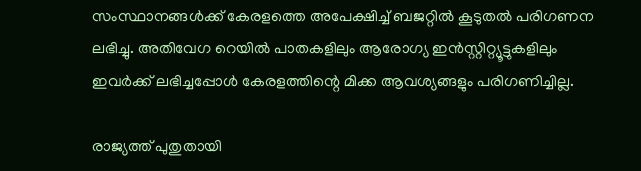സംസ്ഥാനങ്ങള്‍ക്ക് കേരളത്തെ അപേക്ഷിച്ച് ബജറ്റില്‍ കൂടുതല്‍ പരിഗണന ലഭിച്ചു. അതിവേഗ റെയില്‍ പാതകളിലും ആരോഗ്യ ഇന്‍സ്റ്റിറ്റ്യൂട്ടുകളിലും ഇവര്‍ക്ക് ലഭിച്ചപ്പോള്‍ കേരളത്തിന്റെ മിക്ക ആവശ്യങ്ങളും പരിഗണിച്ചില്ല.

രാജ്യത്ത് പുതുതായി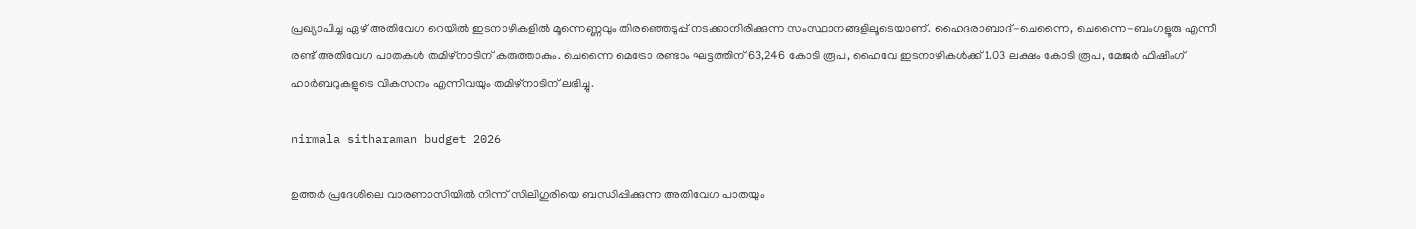പ്രഖ്യാപിച്ച ഏഴ് അതിവേഗ റെയില്‍ ഇടനാഴികളില്‍ മൂന്നെണ്ണവും തിരഞ്ഞെടുപ്പ് നടക്കാനിരിക്കുന്ന സംസ്ഥാനങ്ങളിലൂടെയാണ്. ഹൈദരാബാദ്-ചെന്നൈ, ചെന്നൈ-ബംഗളൂരു എന്നീ രണ്ട് അതിവേഗ പാതകള്‍ തമിഴ്നാടിന് കരുത്താകും. ചെന്നൈ മെട്രോ രണ്ടാം ഘട്ടത്തിന് 63,246 കോടി രൂപ, ഹൈവേ ഇടനാഴികള്‍ക്ക് 1.03 ലക്ഷം കോടി രൂപ, മേജര്‍ ഫിഷിംഗ് ഹാര്‍ബറുകളുടെ വികസനം എന്നിവയും തമിഴ്‌നാടിന് ലഭിച്ചു.

nirmala sitharaman budget 2026

ഉത്തര്‍ പ്രദേശിലെ വാരണാസിയില്‍ നിന്ന് സിലിഗുരിയെ ബന്ധിപ്പിക്കുന്ന അതിവേഗ പാതയും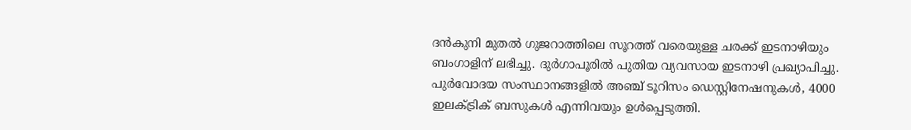ദന്‍കുനി മുതല്‍ ഗുജറാത്തിലെ സൂറത്ത് വരെയുള്ള ചരക്ക് ഇടനാഴിയും ബംഗാളിന് ലഭിച്ചു. ദുര്‍ഗാപൂരില്‍ പുതിയ വ്യവസായ ഇടനാഴി പ്രഖ്യാപിച്ചു. പുര്‍വോദയ സംസ്ഥാനങ്ങളില്‍ അഞ്ച് ടൂറിസം ഡെസ്റ്റിനേഷനുകള്‍, 4000 ഇലക്ട്രിക് ബസുകള്‍ എന്നിവയും ഉള്‍പ്പെടുത്തി.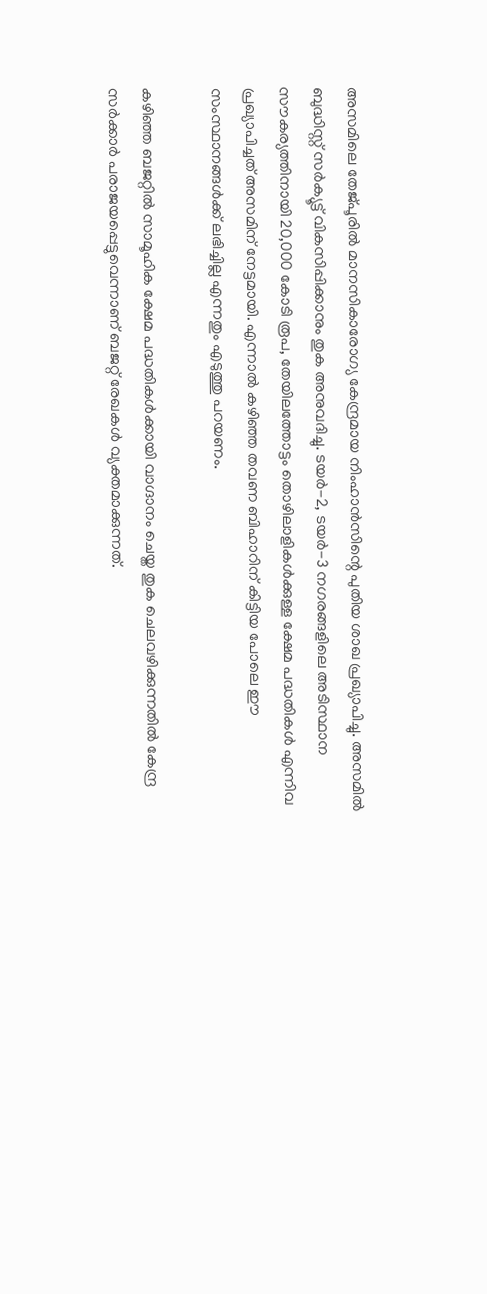അസമിലെ തേജ്പൂരില്‍ മാനസികാരോഗ്യ കേന്ദ്രമായ നിംഹാന്‍സിന്റെ പുതിയ ശാഖ പ്രഖ്യാപിച്ചു. അസമില്‍ ബുദ്ധിസ്റ്റ് സര്‍ക്യൂട്ട് വികസിപ്പിക്കാനും തുക അനുവദിച്ചു. ടയര്‍-2, ടയര്‍-3 നഗരങ്ങളിലെ അടിസ്ഥാന സൗകര്യത്തിനായി 20,000 കോടി രൂപ, തേയിലത്തോട്ടം തൊഴിലാളികള്‍ക്കുള്ള ക്ഷേമ പദ്ധതികള്‍ എന്നിവ പ്രഖ്യാപിച്ചത് അസമിന് നേട്ടമായി. എന്നാല്‍ കഴിഞ്ഞ തവണ ബിഹാറിന് കിട്ടിയ പോലെ ഈ സംസ്ഥാനങ്ങള്‍ക്ക് ലഭിച്ചില്ല എന്നതും എടുത്തു പറയണം.

കഴിഞ്ഞ ബജറ്റില്‍ സാമൂഹിക ക്ഷേമ പദ്ധതികള്‍ക്കായി വാഗ്ദാനം ചെയ്ത തുക ചെലവഴിക്കുന്നതില്‍ കേന്ദ്ര സര്‍ക്കാര്‍ പരാജയപ്പെട്ടുവെന്നാണ് ബജറ്റ് രേഖകള്‍ വ്യക്തമാക്കുന്നത്.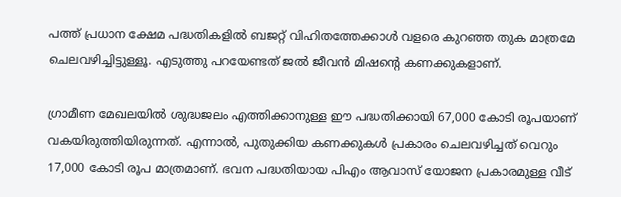പത്ത് പ്രധാന ക്ഷേമ പദ്ധതികളില്‍ ബജറ്റ് വിഹിതത്തേക്കാള്‍ വളരെ കുറഞ്ഞ തുക മാത്രമേ ചെലവഴിച്ചിട്ടുള്ളൂ. എടുത്തു പറയേണ്ടത് ജല്‍ ജീവന്‍ മിഷന്റെ കണക്കുകളാണ്.

ഗ്രാമീണ മേഖലയില്‍ ശുദ്ധജലം എത്തിക്കാനുള്ള ഈ പദ്ധതിക്കായി 67,000 കോടി രൂപയാണ് വകയിരുത്തിയിരുന്നത്. എന്നാല്‍, പുതുക്കിയ കണക്കുകള്‍ പ്രകാരം ചെലവഴിച്ചത് വെറും 17,000 കോടി രൂപ മാത്രമാണ്. ഭവന പദ്ധതിയായ പിഎം ആവാസ് യോജന പ്രകാരമുള്ള വീട്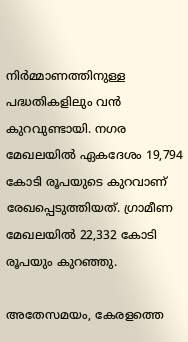നിര്‍മ്മാണത്തിനുള്ള പദ്ധതികളിലും വന്‍ കുറവുണ്ടായി. നഗര മേഖലയില്‍ ഏകദേശം 19,794 കോടി രൂപയുടെ കുറവാണ് രേഖപ്പെടുത്തിയത്. ഗ്രാമീണ മേഖലയില്‍ 22,332 കോടി രൂപയും കുറഞ്ഞു.

അതേസമയം, കേരളത്തെ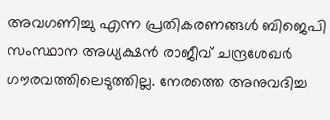അവഗണിച്ചു എന്ന പ്രതികരണങ്ങള്‍ ബിജെപി സംസ്ഥാന അധ്യക്ഷന്‍ രാജീവ് ചന്ദ്രശേഖര്‍ ഗൗരവത്തിലെടുത്തില്ല. നേരത്തെ അനുവദിച്ച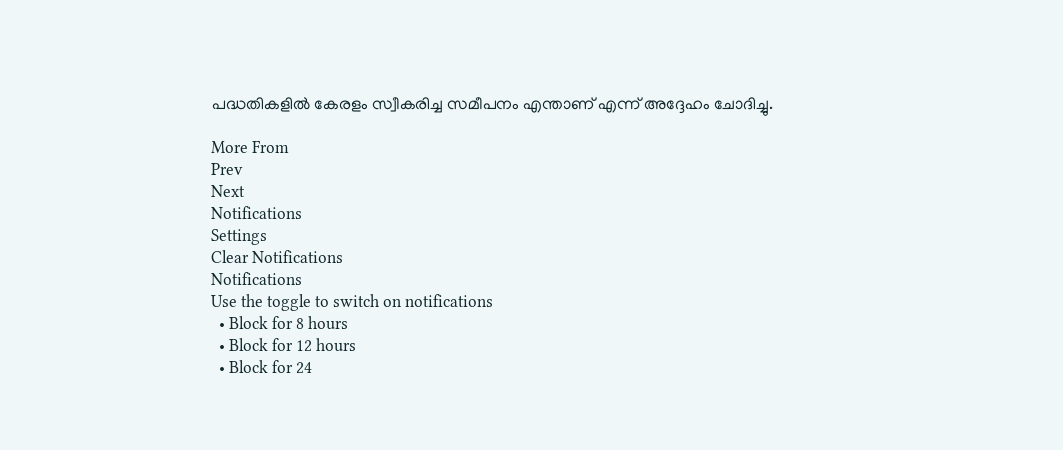പദ്ധതികളില്‍ കേരളം സ്വീകരിച്ച സമീപനം എന്താണ് എന്ന് അദ്ദേഹം ചോദിച്ചു.

More From
Prev
Next
Notifications
Settings
Clear Notifications
Notifications
Use the toggle to switch on notifications
  • Block for 8 hours
  • Block for 12 hours
  • Block for 24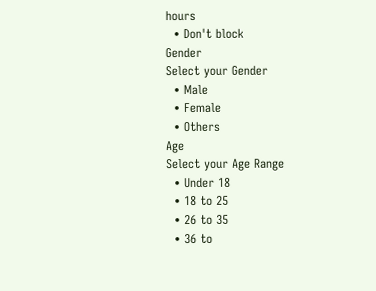hours
  • Don't block
Gender
Select your Gender
  • Male
  • Female
  • Others
Age
Select your Age Range
  • Under 18
  • 18 to 25
  • 26 to 35
  • 36 to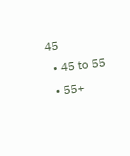45
  • 45 to 55
  • 55+